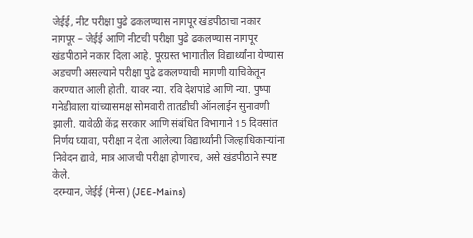जेईई, नीट परीक्षा पुढे ढकलण्यास नागपूर खंडपीठाचा नकार
नागपूर – जेईई आणि नीटची परीक्षा पुढे ढकलण्यास नागपूर खंडपीठाने नकार दिला आहे. पूरग्रस्त भागातील विद्यार्थ्यांना येण्यास अडचणी असल्याने परीक्षा पुढे ढकलण्याची मागणी याचिकेतून करण्यात आली होती. यावर न्या. रवि देशपांडे आणि न्या. पुष्पा गनेडीवाला यांच्यासमक्ष सोमवारी तातडीची ऑनलाईन सुनावणी झाली. यावेळी केंद्र सरकार आणि संबंधित विभागाने 15 दिवसांत निर्णय घ्यावा, परीक्षा न देता आलेल्या विद्यार्थ्यांनी जिल्हाधिकाऱ्यांना निवेदन द्यावे, मात्र आजची परीक्षा होणारच, असे खंडपीठाने स्पष्ट केले.
दरम्यान, जेईई (मेन्स) (JEE-Mains)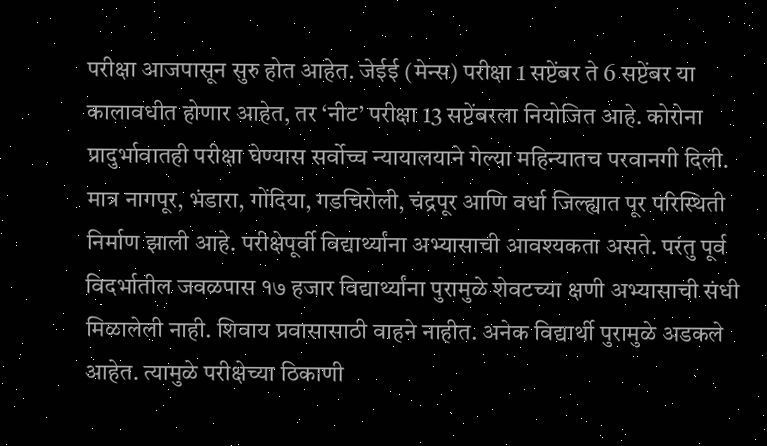परीक्षा आजपासून सुरु होत आहेत. जेईई (मेन्स) परीक्षा 1 सप्टेंबर ते 6 सप्टेंबर या कालावधीत होणार आहेत, तर ‘नीट’ परीक्षा 13 सप्टेंबरला नियोजित आहे. कोरोना प्रादुर्भावातही परीक्षा घेण्यास सर्वोच्च न्यायालयाने गेल्या महिन्यातच परवानगी दिली.
मात्र नागपूर, भंडारा, गोंदिया, गडचिरोली, चंद्रपूर आणि वर्धा जिल्ह्यात पूर परिस्थिती निर्माण झाली आहे. परीक्षेपूर्वी विद्यार्थ्यांना अभ्यासाची आवश्यकता असते. परंतु पूर्व विदर्भातील जवळपास १७ हजार विद्यार्थ्यांना पुरामुळे शेवटच्या क्षणी अभ्यासाची संधी मिळालेली नाही. शिवाय प्रवासासाठी वाहने नाहीत. अनेक विद्यार्थी पुरामुळे अडकले आहेत. त्यामुळे परीक्षेच्या ठिकाणी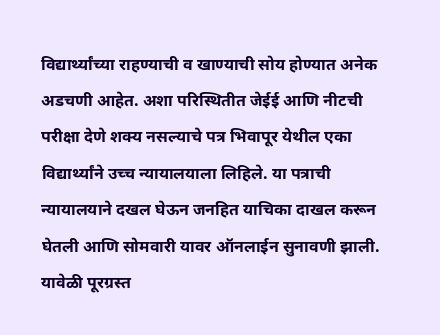विद्यार्थ्यांच्या राहण्याची व खाण्याची सोय होण्यात अनेक अडचणी आहेत. अशा परिस्थितीत जेईई आणि नीटची परीक्षा देणे शक्य नसल्याचे पत्र भिवापूर येथील एका विद्यार्थ्यांने उच्च न्यायालयाला लिहिले. या पत्राची न्यायालयाने दखल घेऊन जनहित याचिका दाखल करून घेतली आणि सोमवारी यावर ऑनलाईन सुनावणी झाली. यावेळी पूरग्रस्त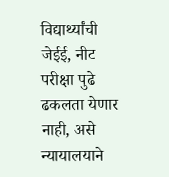विद्यार्थ्यांची जेईई, नीट परीक्षा पुढे ढकलता येणार नाही, असे न्यायालयाने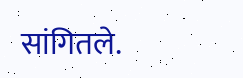सांगितले.